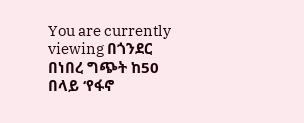You are currently viewing በጎንደር በነበረ ግጭት ከ50 በላይ ‘የፋኖ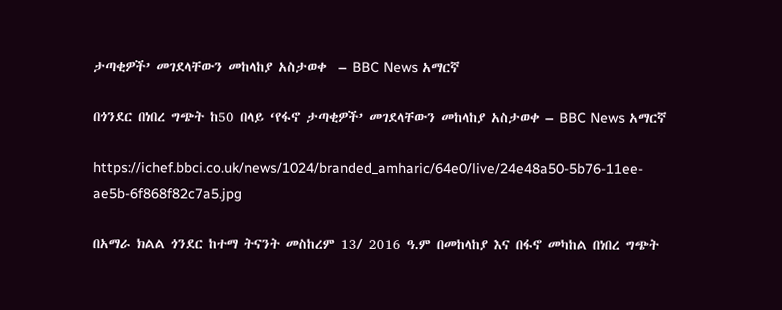ታጣቂዎች’ መገደላቸውን መከላከያ አስታወቀ  – BBC News አማርኛ

በጎንደር በነበረ ግጭት ከ50 በላይ ‘የፋኖ ታጣቂዎች’ መገደላቸውን መከላከያ አስታወቀ – BBC News አማርኛ

https://ichef.bbci.co.uk/news/1024/branded_amharic/64e0/live/24e48a50-5b76-11ee-ae5b-6f868f82c7a5.jpg

በአማራ ክልል ጎንደር ከተማ ትናንት መስከረም 13/ 2016 ዓ.ም በመከላከያ እና በፋኖ መካከል በነበረ ግጭት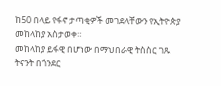ከ50 በላይ የፋኖ ታጣቂዎች መገደላቸውን የኢትዮጵያ መከላከያ አስታወቀ።
መከላከያ ይፋዊ በሆነው በማህበራዊ ትስስር ገጹ ትናንት በጎንደር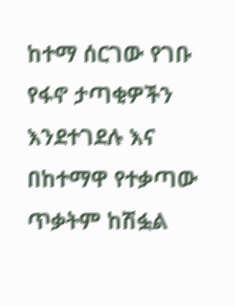ከተማ ሰርገው የገቡ የፋኖ ታጣቂዎችን እንደተገደሉ እና በከተማዋ የተቃጣው ጥቃትም ከሽፏል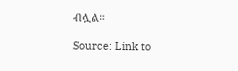ብሏል።

Source: Link to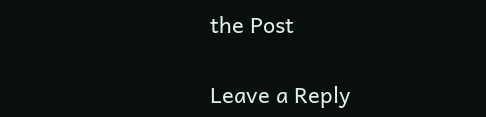the Post

Leave a Reply